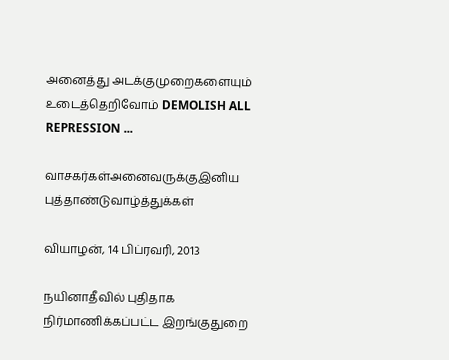அனைத்து அடக்குமுறைகளையும் உடைத்தெறிவோம் DEMOLISH ALL REPRESSION ...

வாசகர்கள்அனைவருக்குஇனிய புத்தாண்டுவாழ்த்துக்கள்

வியாழன், 14 பிப்ரவரி, 2013

நயினாதீவில் புதிதாக நிர்மாணிக்கப்பட்ட இறங்குதுறை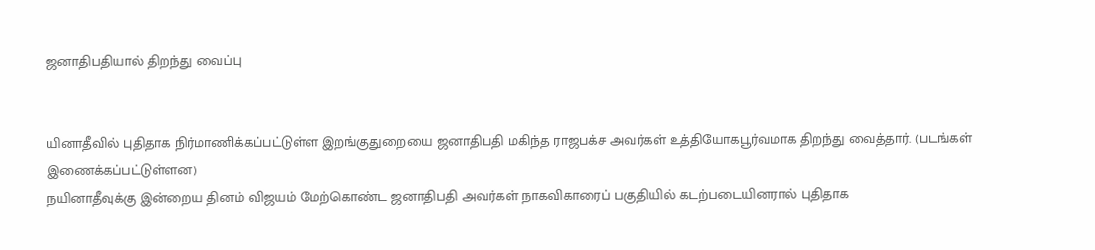ஜனாதிபதியால் திறந்து வைப்பு


யினாதீவில் புதிதாக நிர்மாணிக்கப்பட்டுள்ள இறங்குதுறையை ஜனாதிபதி மகிந்த ராஜபக்ச அவர்கள் உத்தியோகபூர்வமாக திறந்து வைத்தார். (படங்கள் இணைக்கப்பட்டுள்ளன)
நயினாதீவுக்கு இன்றைய தினம் விஜயம் மேற்கொண்ட ஜனாதிபதி அவர்கள் நாகவிகாரைப் பகுதியில் கடற்படையினரால் புதிதாக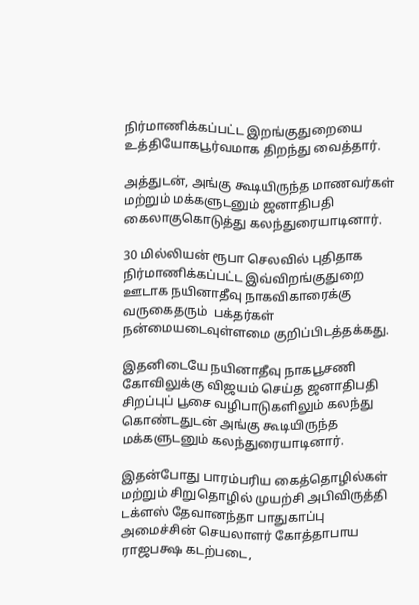நிர்மாணிக்கப்பட்ட இறங்குதுறையை உத்தியோகபூர்வமாக திறந்து வைத்தார்.

அத்துடன், அங்கு கூடியிருந்த மாணவர்கள் மற்றும் மக்களுடனும் ஜனாதிபதி கைலாகுகொடுத்து கலந்துரையாடினார்.

30 மில்லியன் ரூபா செலவில் புதிதாக நிர்மாணிக்கப்பட்ட இவ்விறங்குதுறை ஊடாக நயினாதீவு நாகவிகாரைக்கு வருகைதரும்  பக்தர்கள் நன்மையடைவுள்ளமை குறிப்பிடத்தக்கது.

இதனிடையே நயினாதீவு நாகபூசணி கோவிலுக்கு விஜயம் செய்த ஜனாதிபதி சிறப்புப் பூசை வழிபாடுகளிலும் கலந்து கொண்டதுடன் அங்கு கூடியிருந்த மக்களுடனும் கலந்துரையாடினார்.

இதன்போது பாரம்பரிய கைத்தொழில்கள் மற்றும் சிறுதொழில் முயற்சி அபிவிருத்தி டக்ளஸ் தேவானந்தா பாதுகாப்பு அமைச்சின் செயலாளர் கோத்தாபாய ராஜபக்ஷ கடற்படை,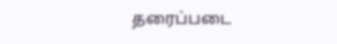தரைப்படை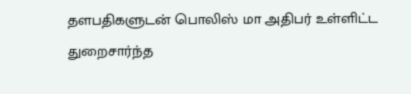தளபதிகளுடன் பொலிஸ் மா அதிபர் உள்ளிட்ட துறைசார்ந்த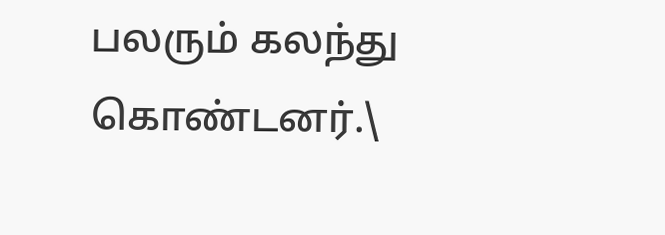பலரும் கலந்து கொண்டனர்.\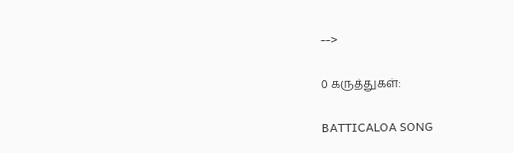-->

0 கருத்துகள்:

BATTICALOA SONG